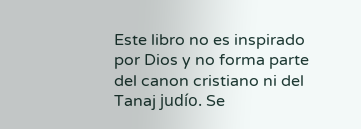Este libro no es inspirado por Dios y no forma parte del canon cristiano ni del Tanaj judío. Se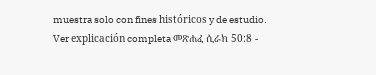muestra solo con fines históricos y de estudio. Ver explicación completa መጽሐፈ ሲራክ 50:8 -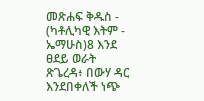መጽሐፍ ቅዱስ - (ካቶሊካዊ እትም - ኤማሁስ)8 እንደ ፀደይ ወራት ጽጌረዳ፥ በውሃ ዳር እንደበቀለች ነጭ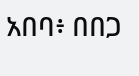አበባ፥ በበጋ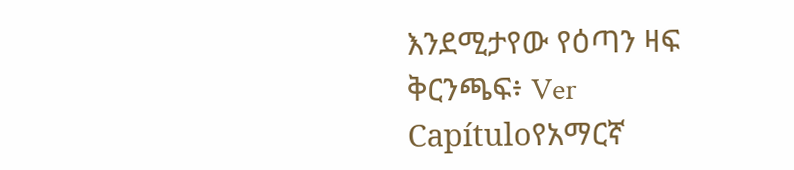እንደሚታየው የዕጣን ዛፍ ቅርንጫፍ፥ Ver Capítuloየአማርኛ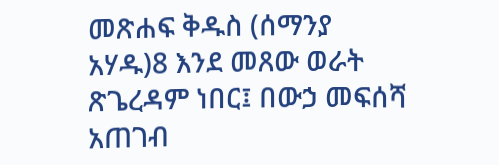መጽሐፍ ቅዱስ (ሰማንያ አሃዱ)8 እንደ መጸው ወራት ጽጌረዳም ነበር፤ በውኃ መፍሰሻ አጠገብ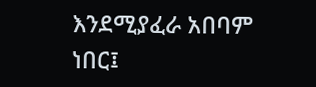እንደሚያፈራ አበባም ነበር፤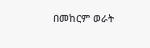በመከርም ወራት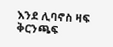እንደ ሊባኖስ ዛፍ ቅርንጫፍ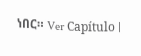ነበር። Ver Capítulo |